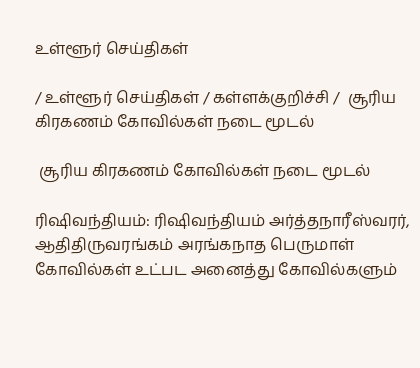உள்ளூர் செய்திகள்

/ உள்ளூர் செய்திகள் / கள்ளக்குறிச்சி /  சூரிய கிரகணம் கோவில்கள் நடை மூடல்

 சூரிய கிரகணம் கோவில்கள் நடை மூடல்

ரிஷிவந்தியம்: ரிஷிவந்தியம் அர்த்தநாரீஸ்வரர், ஆதிதிருவரங்கம் அரங்கநாத பெருமாள் கோவில்கள் உட்பட அனைத்து கோவில்களும்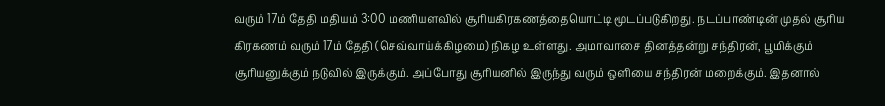வரும் 17ம் தேதி மதியம் 3:00 மணியளவில் சூரியகிரகணத்தையொட்டி மூடப்படுகிறது. நடப்பாண்டின் முதல் சூரிய கிரகணம் வரும் 17ம் தேதி (செவ்வாய்க்கிழமை) நிகழ உள்ளது. அமாவாசை தினத்தன்று சந்திரன், பூமிக்கும் சூரியனுக்கும் நடுவில் இருக்கும். அப்போது சூரியனில் இருந்து வரும் ஒளியை சந்திரன் மறைக்கும். இதனால்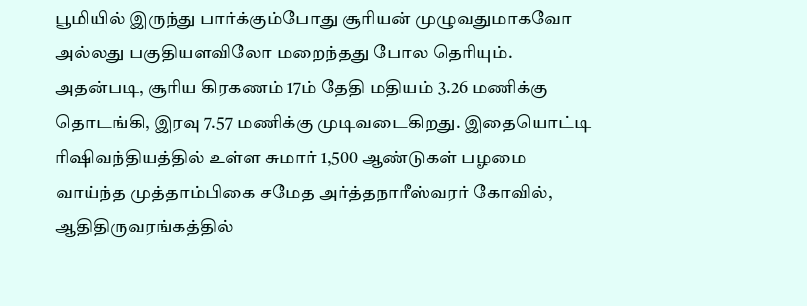பூமியில் இருந்து பார்க்கும்போது சூரியன் முழுவதுமாகவோ அல்லது பகுதியளவிலோ மறைந்தது போல தெரியும். அதன்படி, சூரிய கிரகணம் 17ம் தேதி மதியம் 3.26 மணிக்கு தொடங்கி, இரவு 7.57 மணிக்கு முடிவடைகிறது. இதையொட்டி ரிஷிவந்தியத்தில் உள்ள சுமார் 1,500 ஆண்டுகள் பழமை வாய்ந்த முத்தாம்பிகை சமேத அர்த்தநாரீஸ்வரர் கோவில், ஆதிதிருவரங்கத்தில்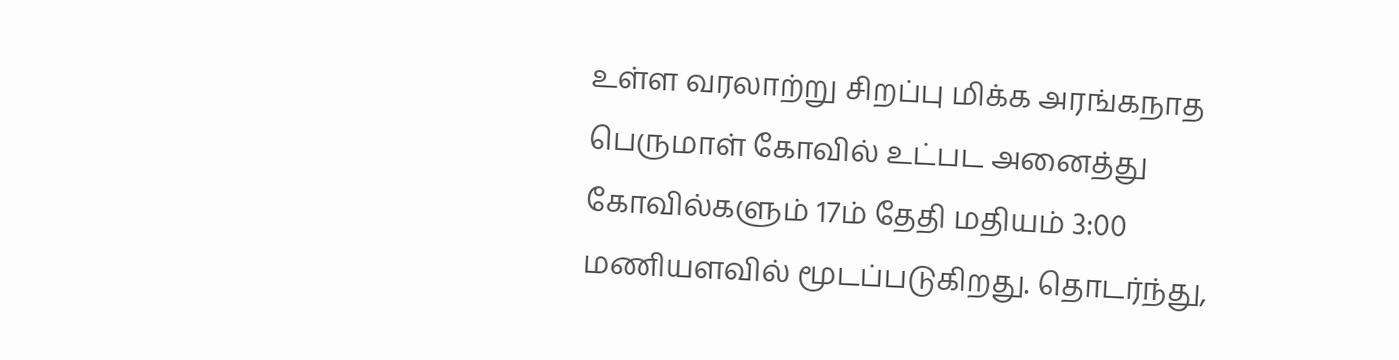உள்ள வரலாற்று சிறப்பு மிக்க அரங்கநாத பெருமாள் கோவில் உட்பட அனைத்து கோவில்களும் 17ம் தேதி மதியம் 3:00 மணியளவில் மூடப்படுகிறது. தொடர்ந்து,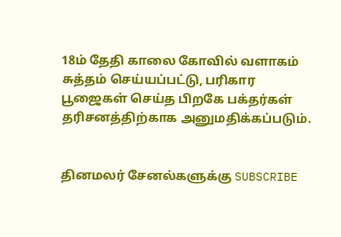18ம் தேதி காலை கோவில் வளாகம் சுத்தம் செய்யப்பட்டு, பரிகார பூஜைகள் செய்த பிறகே பக்தர்கள் தரிசனத்திற்காக அனுமதிக்கப்படும்.


தினமலர் சேனல்களுக்கு SUBSCRIBE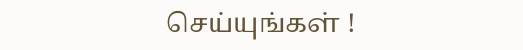செய்யுங்கள் !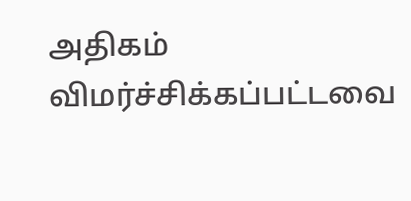அதிகம் விமர்ச்சிக்கப்பட்டவை